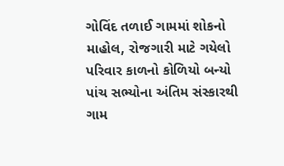ગોવિંદ તળાઈ ગામમાં શોકનો માહોલ, રોજગારી માટે ગયેલો પરિવાર કાળનો કોળિયો બન્યો
પાંચ સભ્યોના અંતિમ સંસ્કારથી ગામ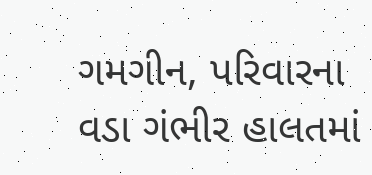ગમગીન, પરિવારના વડા ગંભીર હાલતમાં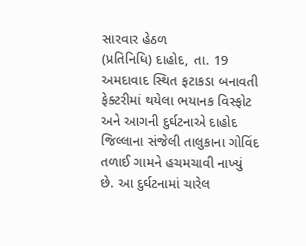સારવાર હેઠળ
(પ્રતિનિધિ) દાહોદ, તા. 19
અમદાવાદ સ્થિત ફટાકડા બનાવતી ફેક્ટરીમાં થયેલા ભયાનક વિસ્ફોટ અને આગની દુર્ઘટનાએ દાહોદ જિલ્લાના સંજેલી તાલુકાના ગોવિંદ તળાઈ ગામને હચમચાવી નાખ્યું છે. આ દુર્ઘટનામાં ચારેલ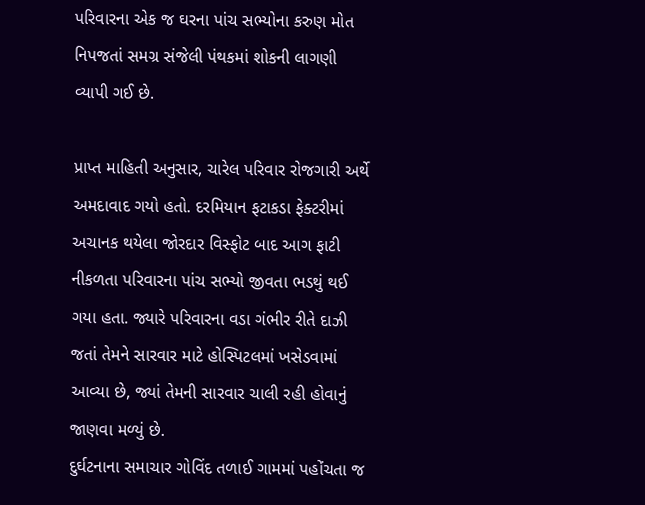પરિવારના એક જ ઘરના પાંચ સભ્યોના કરુણ મોત નિપજતાં સમગ્ર સંજેલી પંથકમાં શોકની લાગણી વ્યાપી ગઈ છે.

પ્રાપ્ત માહિતી અનુસાર, ચારેલ પરિવાર રોજગારી અર્થે અમદાવાદ ગયો હતો. દરમિયાન ફટાકડા ફેક્ટરીમાં અચાનક થયેલા જોરદાર વિસ્ફોટ બાદ આગ ફાટી નીકળતા પરિવારના પાંચ સભ્યો જીવતા ભડથું થઈ ગયા હતા. જ્યારે પરિવારના વડા ગંભીર રીતે દાઝી જતાં તેમને સારવાર માટે હોસ્પિટલમાં ખસેડવામાં આવ્યા છે, જ્યાં તેમની સારવાર ચાલી રહી હોવાનું જાણવા મળ્યું છે.
દુર્ઘટનાના સમાચાર ગોવિંદ તળાઈ ગામમાં પહોંચતા જ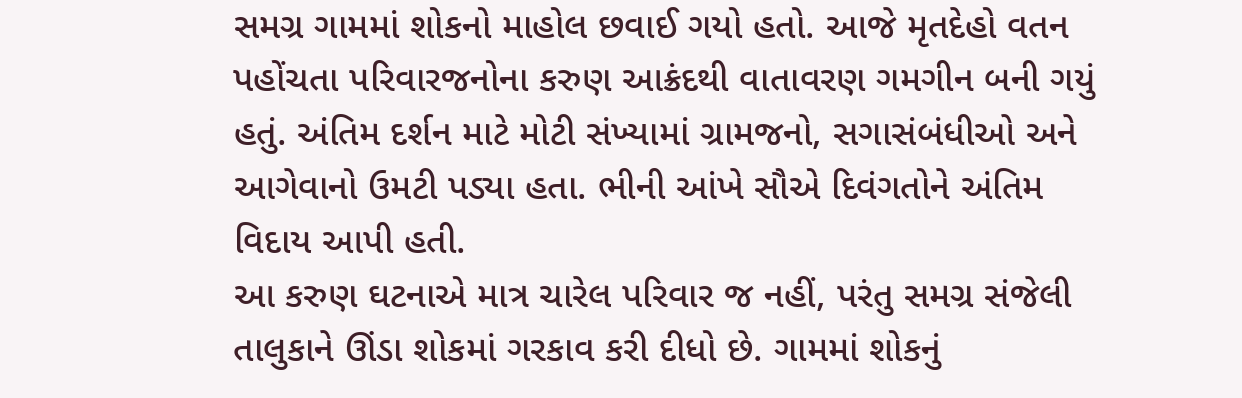સમગ્ર ગામમાં શોકનો માહોલ છવાઈ ગયો હતો. આજે મૃતદેહો વતન પહોંચતા પરિવારજનોના કરુણ આક્રંદથી વાતાવરણ ગમગીન બની ગયું હતું. અંતિમ દર્શન માટે મોટી સંખ્યામાં ગ્રામજનો, સગાસંબંધીઓ અને આગેવાનો ઉમટી પડ્યા હતા. ભીની આંખે સૌએ દિવંગતોને અંતિમ વિદાય આપી હતી.
આ કરુણ ઘટનાએ માત્ર ચારેલ પરિવાર જ નહીં, પરંતુ સમગ્ર સંજેલી તાલુકાને ઊંડા શોકમાં ગરકાવ કરી દીધો છે. ગામમાં શોકનું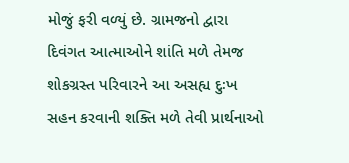મોજું ફરી વળ્યું છે. ગ્રામજનો દ્વારા દિવંગત આત્માઓને શાંતિ મળે તેમજ શોકગ્રસ્ત પરિવારને આ અસહ્ય દુઃખ સહન કરવાની શક્તિ મળે તેવી પ્રાર્થનાઓ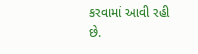કરવામાં આવી રહી છે.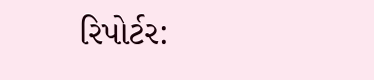રિપોર્ટર: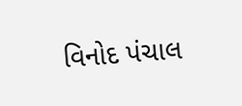વિનોદ પંચાલ